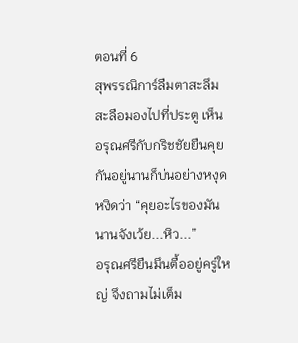ตอนที่ 6
สุพรรณิการ์ลืมตาสะลึมสะลือมองไปที่ประตู เห็นอรุณศรีกับกริชชัยยืนคุยกันอยู่นานก็บ่นอย่างหงุดหงิดว่า “คุยอะไรของมัน นานจังเว้ย...หิว...”
อรุณศรียืนมึนตื้ออยู่ครู่ใหญ่ จึงถามไม่เต็ม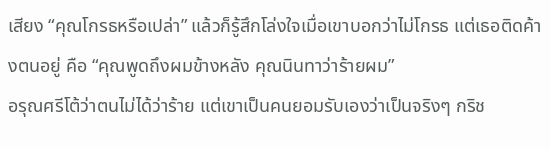เสียง “คุณโกรธหรือเปล่า” แล้วก็รู้สึกโล่งใจเมื่อเขาบอกว่าไม่โกรธ แต่เธอติดค้างตนอยู่ คือ “คุณพูดถึงผมข้างหลัง คุณนินทาว่าร้ายผม”
อรุณศรีโต้ว่าตนไม่ได้ว่าร้าย แต่เขาเป็นคนยอมรับเองว่าเป็นจริงๆ กริช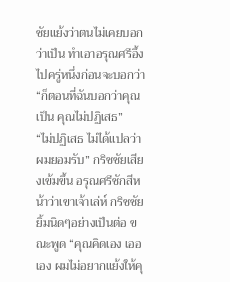ชัยแย้งว่าตนไม่เคยบอกว่าเป็น ทำเอาอรุณศรีอึ้งไปครู่หนึ่งก่อนจะบอกว่า “ก็ตอนที่ฉันบอกว่าคุณเป็น คุณไม่ปฏิเสธ”
“ไม่ปฏิเสธ ไม่ได้แปลว่าผมยอมรับ” กริชชัยเสียงเข้มขึ้น อรุณศรีชักสีหน้าว่าเขาเจ้าเล่ห์ กริชชัยยิ้มนิดๆอย่างเป็นต่อ ขณะพูด “คุณคิดเอง เออเอง ผมไม่อยากแย้งให้คุ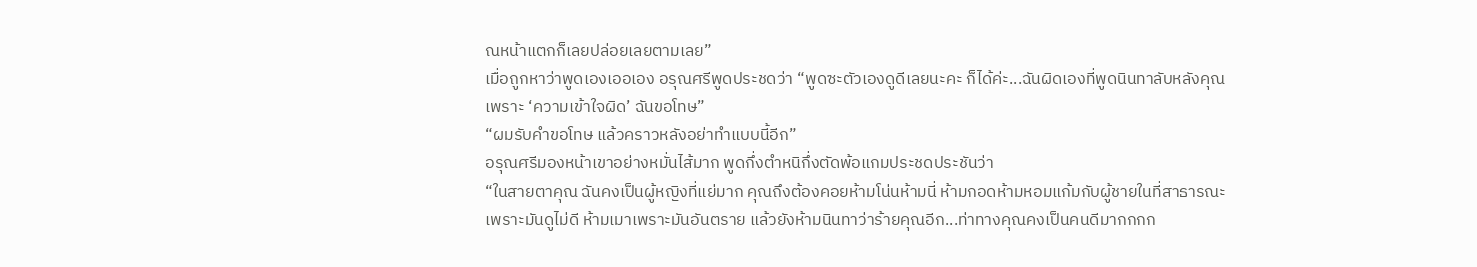ณหน้าแตกก็เลยปล่อยเลยตามเลย”
เมื่อถูกหาว่าพูดเองเออเอง อรุณศรีพูดประชดว่า “พูดซะตัวเองดูดีเลยนะคะ ก็ได้ค่ะ...ฉันผิดเองที่พูดนินทาลับหลังคุณ เพราะ ‘ความเข้าใจผิด’ ฉันขอโทษ”
“ผมรับคำขอโทษ แล้วคราวหลังอย่าทำแบบนี้อีก”
อรุณศรีมองหน้าเขาอย่างหมั่นไส้มาก พูดกึ่งตำหนิกึ่งตัดพ้อแกมประชดประชันว่า
“ในสายตาคุณ ฉันคงเป็นผู้หญิงที่แย่มาก คุณถึงต้องคอยห้ามโน่นห้ามนี่ ห้ามกอดห้ามหอมแก้มกับผู้ชายในที่สาธารณะ เพราะมันดูไม่ดี ห้ามเมาเพราะมันอันตราย แล้วยังห้ามนินทาว่าร้ายคุณอีก...ท่าทางคุณคงเป็นคนดีมากกกก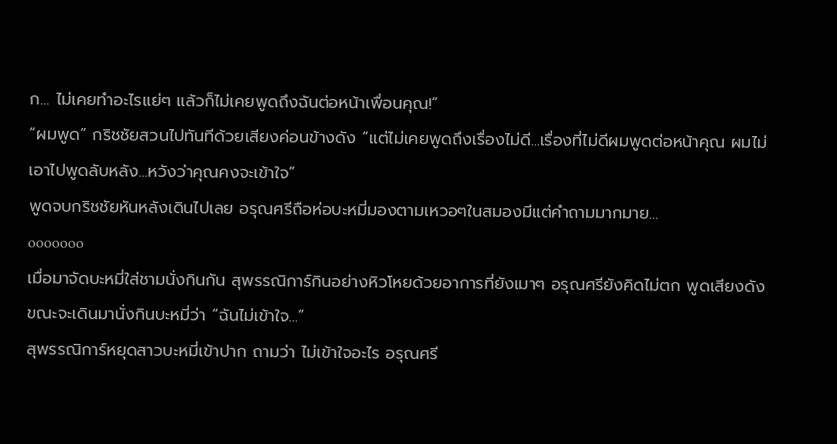ก... ไม่เคยทำอะไรแย่ๆ แล้วก็ไม่เคยพูดถึงฉันต่อหน้าเพื่อนคุณ!”
“ผมพูด” กริชชัยสวนไปทันทีด้วยเสียงค่อนข้างดัง “แต่ไม่เคยพูดถึงเรื่องไม่ดี...เรื่องที่ไม่ดีผมพูดต่อหน้าคุณ ผมไม่เอาไปพูดลับหลัง...หวังว่าคุณคงจะเข้าใจ”
พูดจบกริชชัยหันหลังเดินไปเลย อรุณศรีถือห่อบะหมี่มองตามเหวอๆในสมองมีแต่คำถามมากมาย...
ooooooo
เมื่อมาจัดบะหมี่ใส่ชามนั่งกินกัน สุพรรณิการ์กินอย่างหิวโหยด้วยอาการที่ยังเมาๆ อรุณศรียังคิดไม่ตก พูดเสียงดังขณะจะเดินมานั่งกินบะหมี่ว่า “ฉันไม่เข้าใจ...”
สุพรรณิการ์หยุดสาวบะหมี่เข้าปาก ถามว่า ไม่เข้าใจอะไร อรุณศรี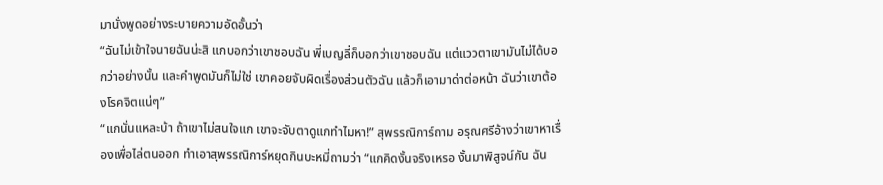มานั่งพูดอย่างระบายความอัดอั้นว่า
“ฉันไม่เข้าใจนายฉันน่ะสิ แกบอกว่าเขาชอบฉัน พี่เบญลี่ก็บอกว่าเขาชอบฉัน แต่แววตาเขามันไม่ได้บอกว่าอย่างนั้น และคำพูดมันก็ไม่ใช่ เขาคอยจับผิดเรื่องส่วนตัวฉัน แล้วก็เอามาด่าต่อหน้า ฉันว่าเขาต้องโรคจิตแน่ๆ”
“แกนั่นแหละบ้า ถ้าเขาไม่สนใจแก เขาจะจับตาดูแกทำไมหา!” สุพรรณิการ์ถาม อรุณศรีอ้างว่าเขาหาเรื่องเพื่อไล่ตนออก ทำเอาสุพรรณิการ์หยุดกินบะหมี่ถามว่า “แกคิดงั้นจริงเหรอ งั้นมาพิสูจน์กัน ฉัน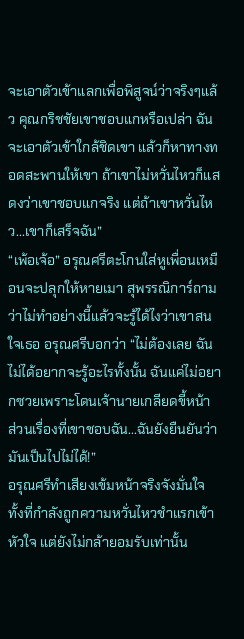จะเอาตัวเข้าแลกเพื่อพิสูจน์ว่าจริงๆแล้ว คุณกริชชัยเขาชอบแกหรือเปล่า ฉันจะเอาตัวเข้าใกล้ชิดเขา แล้วก็หาทางทอดสะพานให้เขา ถ้าเขาไม่หวั่นไหวก็แสดงว่าเขาชอบแกจริง แต่ถ้าเขาหวั่นไหว...เขาก็เสร็จฉัน”
“เพ้อเจ้อ” อรุณศรีตะโกนใส่หูเพื่อนเหมือนจะปลุกให้หายเมา สุพรรณิการ์ถามว่าไม่ทำอย่างนี้แล้วจะรู้ได้ไงว่าเขาสนใจเธอ อรุณศรีบอกว่า “ไม่ต้องเลย ฉันไม่ได้อยากจะรู้อะไรทั้งนั้น ฉันแค่ไม่อยากซวยเพราะโดนเจ้านายเกลียดขี้หน้า ส่วนเรื่องที่เขาชอบฉัน...ฉันยังยืนยันว่า มันเป็นไปไม่ได้!”
อรุณศรีทำเสียงเข้มหน้าจริงจังมั่นใจ ทั้งที่กำลังถูกความหวั่นไหวชำแรกเข้าหัวใจ แต่ยังไม่กล้ายอมรับเท่านั้น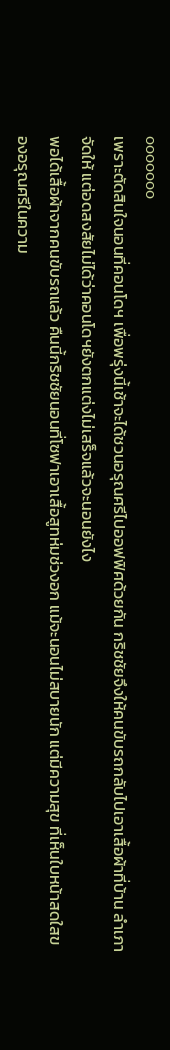ooooooo
เพราะตัดสินใจนอนที่คอนโดฯ เพื่อพรุ่งนี้เช้าจะได้ชวนอรุณศรีไปออฟฟิศด้วยกัน กริชชัยจึงให้คนขับรถกลับไปเอาเสื้อผ้าที่บ้าน ลำเภาจัดให้ แต่อดสงสัยไม่ได้ว่าคอนโดฯยังตกแต่งไม่เสร็จแล้วจะนอนยังไง
พอได้เสื้อผ้าจากคนขับรถแล้ว คืนนี้กริชชัยนอนที่โซฟาเอาเสื้อสูทห่มช่วงอก แม้จะนอนไม่สบายนัก แต่มีความสุข ที่เห็นใบหน้าสดใสของอรุณศรีในความ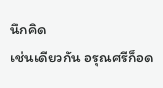นึกคิด
เช่นเดียวกัน อรุณศรีก็อด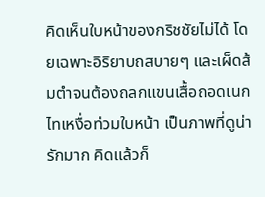คิดเห็นใบหน้าของกริชชัยไม่ได้ โดยเฉพาะอิริยาบถสบายๆ และเผ็ดส้มตำจนต้องถลกแขนเสื้อถอดเนกไทเหงื่อท่วมใบหน้า เป็นภาพที่ดูน่ารักมาก คิดแล้วก็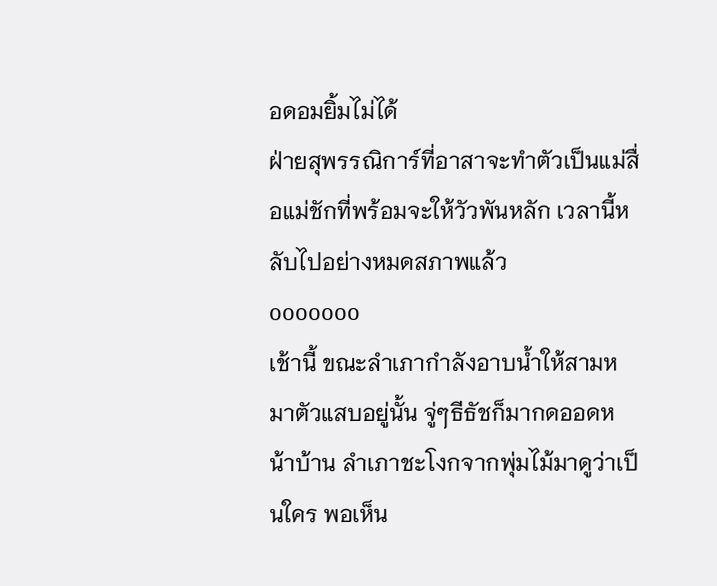อดอมยิ้มไม่ได้
ฝ่ายสุพรรณิการ์ที่อาสาจะทำตัวเป็นแม่สื่อแม่ชักที่พร้อมจะให้วัวพันหลัก เวลานี้หลับไปอย่างหมดสภาพแล้ว
ooooooo
เช้านี้ ขณะลำเภากำลังอาบน้ำให้สามหมาตัวแสบอยู่นั้น จู่ๆธีธัชก็มากดออดหน้าบ้าน ลำเภาชะโงกจากพุ่มไม้มาดูว่าเป็นใคร พอเห็น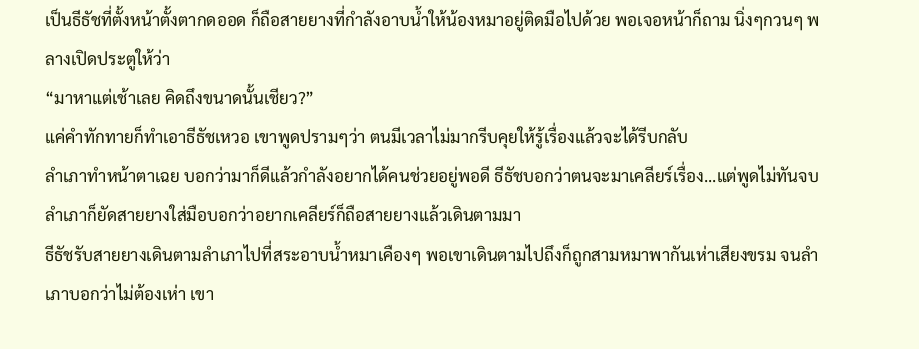เป็นธีธัชที่ตั้งหน้าตั้งตากดออด ก็ถือสายยางที่กำลังอาบน้ำให้น้องหมาอยู่ติดมือไปด้วย พอเจอหน้าก็ถาม นิ่งๆกวนๆ พลางเปิดประตูให้ว่า
“มาหาแต่เช้าเลย คิดถึงขนาดนั้นเชียว?”
แค่คำทักทายก็ทำเอาธีธัชเหวอ เขาพูดปรามๆว่า ตนมีเวลาไม่มากรีบคุยให้รู้เรื่องแล้วจะได้รีบกลับ
ลำเภาทำหน้าตาเฉย บอกว่ามาก็ดีแล้วกำลังอยากได้คนช่วยอยู่พอดี ธีธัชบอกว่าตนจะมาเคลียร์เรื่อง...แต่พูดไม่ทันจบ ลำเภาก็ยัดสายยางใส่มือบอกว่าอยากเคลียร์ก็ถือสายยางแล้วเดินตามมา
ธีธัชรับสายยางเดินตามลำเภาไปที่สระอาบน้ำหมาเคืองๆ พอเขาเดินตามไปถึงก็ถูกสามหมาพากันเห่าเสียงขรม จนลำเภาบอกว่าไม่ต้องเห่า เขา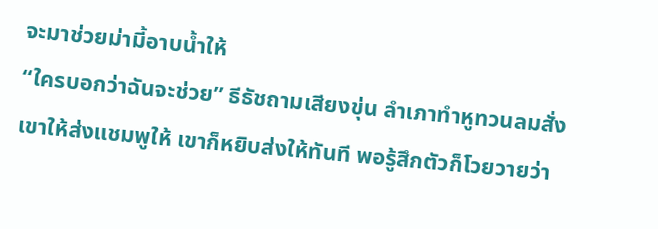จะมาช่วยม่ามี้อาบน้ำให้
“ใครบอกว่าฉันจะช่วย” ธีธัชถามเสียงขุ่น ลำเภาทำหูทวนลมสั่งเขาให้ส่งแชมพูให้ เขาก็หยิบส่งให้ทันที พอรู้สึกตัวก็โวยวายว่า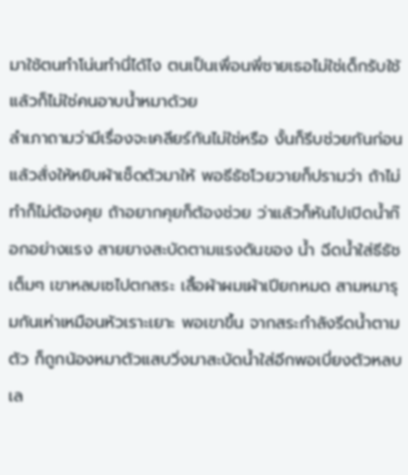มาใช้ตนทำโน่นทำนี่ได้ไง ตนเป็นเพื่อนพี่ชายเธอไม่ใช่เด็กรับใช้แล้วก็ไม่ใช่คนอาบน้ำหมาด้วย
ลำเภาถามว่ามีเรื่องจะเคลียร์กันไม่ใช่หรือ งั้นก็รีบช่วยกันก่อน แล้วสั่งให้หยิบผ้าเช็ดตัวมาให้ พอธีธัชโวยวายก็ปรามว่า ถ้าไม่ทำก็ไม่ต้องคุย ถ้าอยากคุยก็ต้องช่วย ว่าแล้วก็หันไปเปิดน้ำก๊อกอย่างแรง สายยางสะบัดตามแรงดันของ น้ำ ฉีดน้ำใส่ธีธัชเต็มๆ เขาหลบเซไปตกสระ เสื้อผ้าผมเผ้าเปียกหมด สามหมารุมกันเห่าเหมือนหัวเราะเยาะ พอเขาขึ้น จากสระกำลังรีดน้ำตามตัว ก็ถูกน้องหมาตัวแสบวิ่งมาสะบัดน้ำใส่อีกพอเบี่ยงตัวหลบเล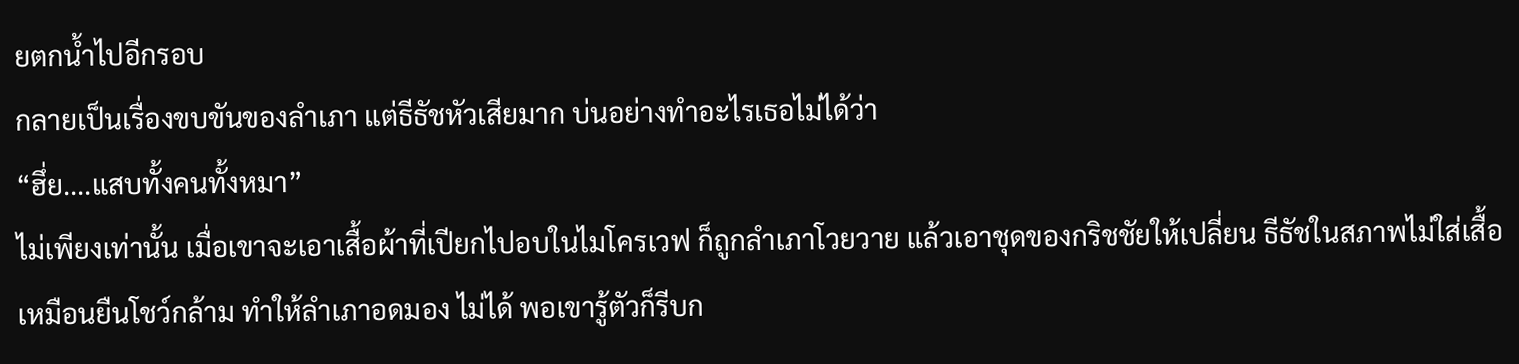ยตกน้ำไปอีกรอบ
กลายเป็นเรื่องขบขันของลำเภา แต่ธีธัชหัวเสียมาก บ่นอย่างทำอะไรเธอไม่ได้ว่า
“ฮึ่ย....แสบทั้งคนทั้งหมา”
ไม่เพียงเท่านั้น เมื่อเขาจะเอาเสื้อผ้าที่เปียกไปอบในไมโครเวฟ ก็ถูกลำเภาโวยวาย แล้วเอาชุดของกริชชัยให้เปลี่ยน ธีธัชในสภาพไม่ใส่เสื้อเหมือนยืนโชว์กล้าม ทำให้ลำเภาอดมอง ไม่ได้ พอเขารู้ตัวก็รีบก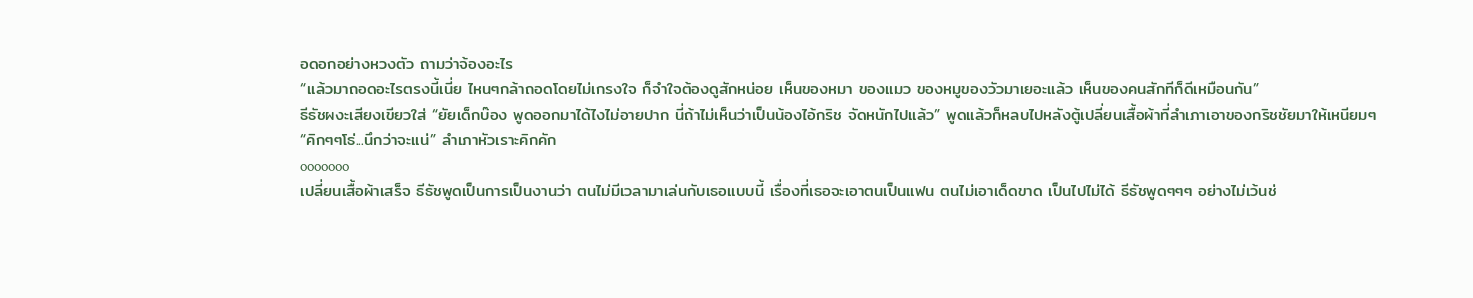อดอกอย่างหวงตัว ถามว่าจ้องอะไร
“แล้วมาถอดอะไรตรงนี้เนี่ย ไหนๆกล้าถอดโดยไม่เกรงใจ ก็จำใจต้องดูสักหน่อย เห็นของหมา ของแมว ของหมูของวัวมาเยอะแล้ว เห็นของคนสักทีก็ดีเหมือนกัน”
ธีธัชผงะเสียงเขียวใส่ “ยัยเด็กบ๊อง พูดออกมาได้ไงไม่อายปาก นี่ถ้าไม่เห็นว่าเป็นน้องไอ้กริช จัดหนักไปแล้ว” พูดแล้วก็หลบไปหลังตู้เปลี่ยนเสื้อผ้าที่ลำเภาเอาของกริชชัยมาให้เหนียมๆ
“คิกๆๆโธ่...นึกว่าจะแน่” ลำเภาหัวเราะคิกคัก
ooooooo
เปลี่ยนเสื้อผ้าเสร็จ ธีธัชพูดเป็นการเป็นงานว่า ตนไม่มีเวลามาเล่นกับเธอแบบนี้ เรื่องที่เธอจะเอาตนเป็นแฟน ตนไม่เอาเด็ดขาด เป็นไปไม่ได้ ธีธัชพูดๆๆๆ อย่างไม่เว้นช่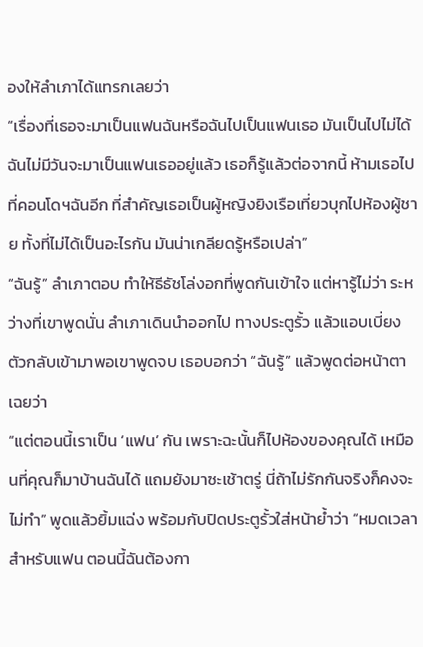องให้ลำเภาได้แทรกเลยว่า
“เรื่องที่เธอจะมาเป็นแฟนฉันหรือฉันไปเป็นแฟนเธอ มันเป็นไปไม่ได้ ฉันไม่มีวันจะมาเป็นแฟนเธออยู่แล้ว เธอก็รู้แล้วต่อจากนี้ ห้ามเธอไปที่คอนโดฯฉันอีก ที่สำคัญเธอเป็นผู้หญิงยิงเรือเที่ยวบุกไปห้องผู้ชาย ทั้งที่ไม่ได้เป็นอะไรกัน มันน่าเกลียดรู้หรือเปล่า”
“ฉันรู้” ลำเภาตอบ ทำให้ธีธัชโล่งอกที่พูดกันเข้าใจ แต่หารู้ไม่ว่า ระหว่างที่เขาพูดนั่น ลำเภาเดินนำออกไป ทางประตูรั้ว แล้วแอบเบี่ยงตัวกลับเข้ามาพอเขาพูดจบ เธอบอกว่า “ฉันรู้” แล้วพูดต่อหน้าตาเฉยว่า
“แต่ตอนนี้เราเป็น ‘แฟน’ กัน เพราะฉะนั้นก็ไปห้องของคุณได้ เหมือนที่คุณก็มาบ้านฉันได้ แถมยังมาซะเช้าตรู่ นี่ถ้าไม่รักกันจริงก็คงจะไม่ทำ” พูดแล้วยิ้มแฉ่ง พร้อมกับปิดประตูรั้วใส่หน้าย้ำว่า “หมดเวลาสำหรับแฟน ตอนนี้ฉันต้องกา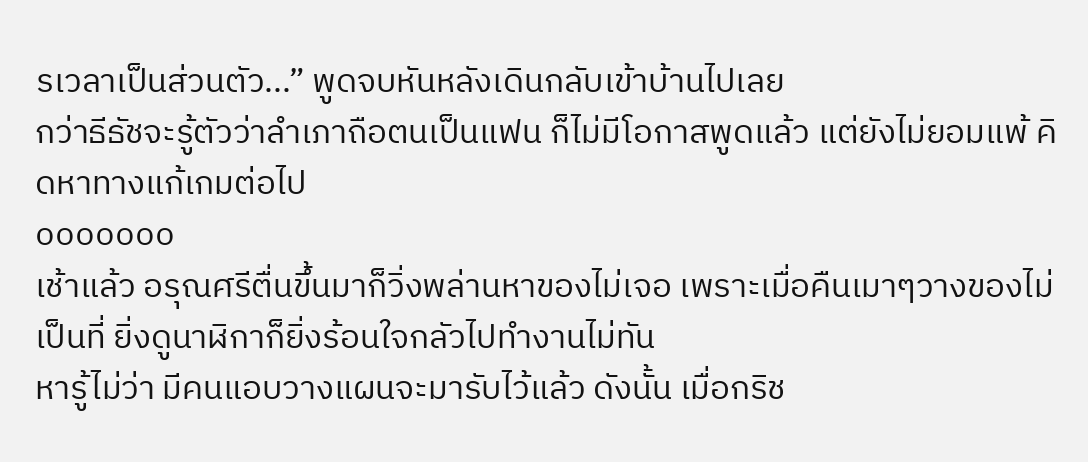รเวลาเป็นส่วนตัว...” พูดจบหันหลังเดินกลับเข้าบ้านไปเลย
กว่าธีธัชจะรู้ตัวว่าลำเภาถือตนเป็นแฟน ก็ไม่มีโอกาสพูดแล้ว แต่ยังไม่ยอมแพ้ คิดหาทางแก้เกมต่อไป
ooooooo
เช้าแล้ว อรุณศรีตื่นขึ้นมาก็วิ่งพล่านหาของไม่เจอ เพราะเมื่อคืนเมาๆวางของไม่เป็นที่ ยิ่งดูนาฬิกาก็ยิ่งร้อนใจกลัวไปทำงานไม่ทัน
หารู้ไม่ว่า มีคนแอบวางแผนจะมารับไว้แล้ว ดังนั้น เมื่อกริช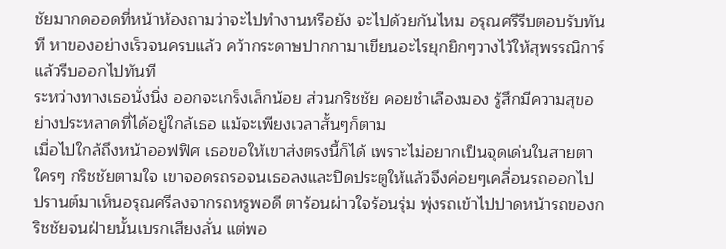ชัยมากดออดที่หน้าห้องถามว่าจะไปทำงานหรือยัง จะไปด้วยกันไหม อรุณศรีรีบตอบรับทันที หาของอย่างเร็วจนครบแล้ว คว้ากระดาษปากกามาเขียนอะไรยุกยิกๆวางไว้ให้สุพรรณิการ์แล้วรีบออกไปทันที
ระหว่างทางเธอนั่งนิ่ง ออกจะเกร็งเล็กน้อย ส่วนกริชชัย คอยชำเลืองมอง รู้สึกมีความสุขอย่างประหลาดที่ได้อยู่ใกล้เธอ แม้จะเพียงเวลาสั้นๆก็ตาม
เมื่อไปใกล้ถึงหน้าออฟฟิศ เธอขอให้เขาส่งตรงนี้ก็ได้ เพราะไม่อยากเป็นจุดเด่นในสายตาใครๆ กริชชัยตามใจ เขาจอดรถรอจนเธอลงและปิดประตูให้แล้วจึงค่อยๆเคลื่อนรถออกไป
ปรานต์มาเห็นอรุณศรีลงจากรถหรูพอดี ตาร้อนผ่าวใจร้อนรุ่ม พุ่งรถเข้าไปปาดหน้ารถของกริชชัยจนฝ่ายนั้นเบรกเสียงลั่น แต่พอ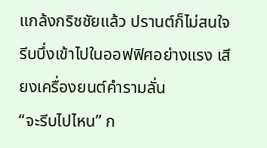แกล้งกริชชัยแล้ว ปรานต์ก็ไม่สนใจรีบบึ่งเข้าไปในออฟฟิศอย่างแรง เสียงเครื่องยนต์คำรามลั่น
“จะรีบไปไหน” ก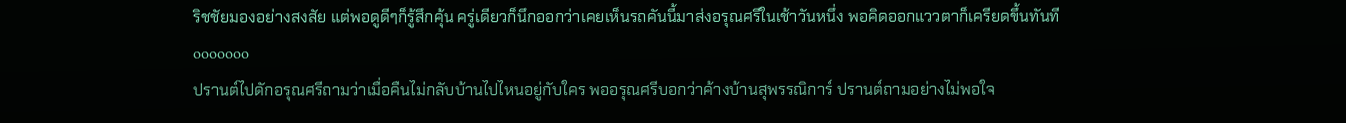ริชชัยมองอย่างสงสัย แต่พอดูดีๆก็รู้สึกคุ้น ครู่เดียวก็นึกออกว่าเคยเห็นรถคันนี้มาส่งอรุณศรีในเช้าวันหนึ่ง พอคิดออกแววตาก็เครียดขึ้นทันที
ooooooo
ปรานต์ไปดักอรุณศรีถามว่าเมื่อคืนไม่กลับบ้านไปไหนอยู่กับใคร พออรุณศรีบอกว่าค้างบ้านสุพรรณิการ์ ปรานต์ถามอย่างไม่พอใจ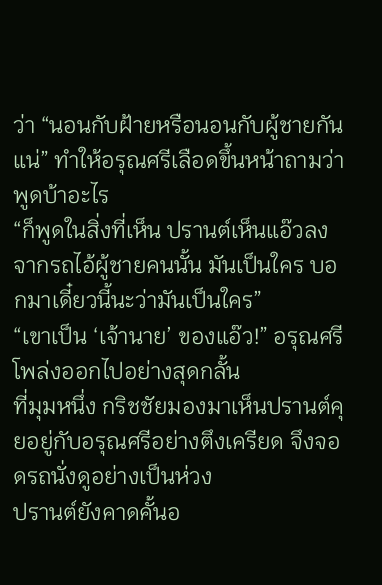ว่า “นอนกับฝ้ายหรือนอนกับผู้ชายกันแน่” ทำให้อรุณศรีเลือดขึ้นหน้าถามว่า พูดบ้าอะไร
“ก็พูดในสิ่งที่เห็น ปรานต์เห็นแอ๊วลงจากรถไอ้ผู้ชายคนนั้น มันเป็นใคร บอกมาเดี๋ยวนี้นะว่ามันเป็นใคร”
“เขาเป็น ‘เจ้านาย’ ของแอ๊ว!” อรุณศรีโพล่งออกไปอย่างสุดกลั้น
ที่มุมหนึ่ง กริชชัยมองมาเห็นปรานต์คุยอยู่กับอรุณศรีอย่างตึงเครียด จึงจอดรถนั่งดูอย่างเป็นห่วง
ปรานต์ยังคาดคั้นอ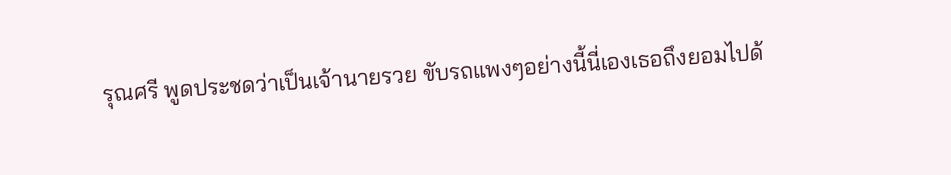รุณศรี พูดประชดว่าเป็นเจ้านายรวย ขับรถแพงๆอย่างนี้นี่เองเธอถึงยอมไปด้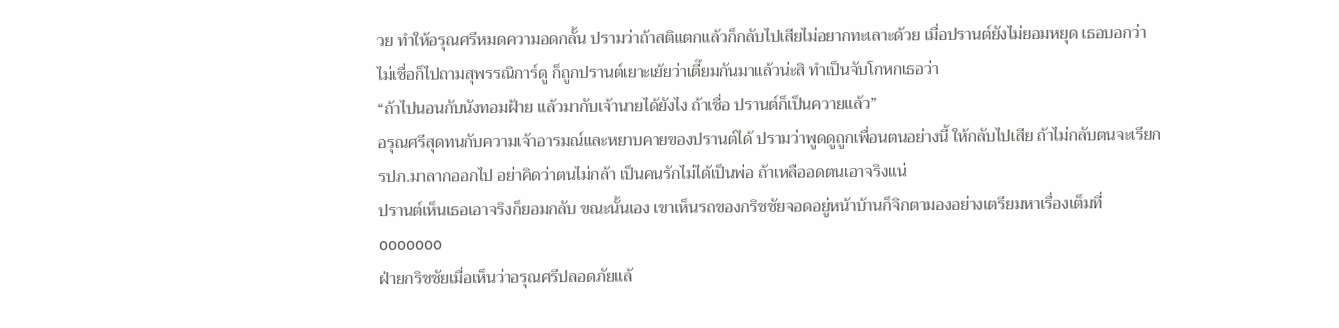วย ทำให้อรุณศรีหมดความอดกลั้น ปรามว่าถ้าสติแตกแล้วก็กลับไปเสียไม่อยากทะเลาะด้วย เมื่อปรานต์ยังไม่ยอมหยุด เธอบอกว่าไม่เชื่อก็ไปถามสุพรรณิการ์ดู ก็ถูกปรานต์เยาะเย้ยว่าเตี๊ยมกันมาแล้วน่ะสิ ทำเป็นจับโกหกเธอว่า
“ถ้าไปนอนกับนังทอมฝ้าย แล้วมากับเจ้านายได้ยังไง ถ้าเชื่อ ปรานต์ก็เป็นควายแล้ว”
อรุณศรีสุดทนกับความเจ้าอารมณ์และหยาบคายของปรานต์ได้ ปรามว่าพูดดูถูกเพื่อนตนอย่างนี้ ให้กลับไปเสีย ถ้าไม่กลับตนจะเรียก รปภ.มาลากออกไป อย่าคิดว่าตนไม่กล้า เป็นคนรักไม่ได้เป็นพ่อ ถ้าเหลืออดตนเอาจริงแน่
ปรานต์เห็นเธอเอาจริงก็ยอมกลับ ขณะนั้นเอง เขาเห็นรถของกริชชัยจอดอยู่หน้าบ้านก็จิกตามองอย่างเตรียมหาเรื่องเต็มที่
ooooooo
ฝ่ายกริชชัยเมื่อเห็นว่าอรุณศรีปลอดภัยแล้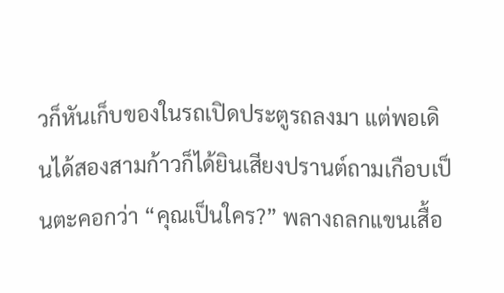วก็หันเก็บของในรถเปิดประตูรถลงมา แต่พอเดินได้สองสามก้าวก็ได้ยินเสียงปรานต์ถามเกือบเป็นตะคอกว่า “คุณเป็นใคร?” พลางถลกแขนเสื้อ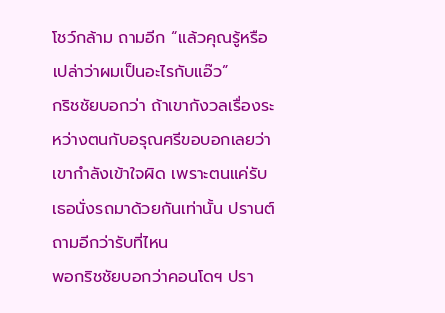โชว์กล้าม ถามอีก “แล้วคุณรู้หรือเปล่าว่าผมเป็นอะไรกับแอ๊ว”
กริชชัยบอกว่า ถ้าเขากังวลเรื่องระหว่างตนกับอรุณศรีขอบอกเลยว่า เขากำลังเข้าใจผิด เพราะตนแค่รับเธอนั่งรถมาด้วยกันเท่านั้น ปรานต์ถามอีกว่ารับที่ไหน
พอกริชชัยบอกว่าคอนโดฯ ปรา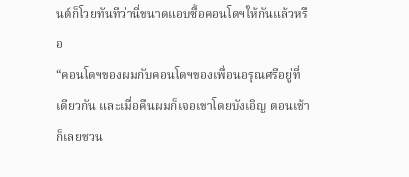นต์ก็โวยทันทีว่านี่ขนาดแอบซื้อคอนโดฯให้กันแล้วหรือ
“คอนโดฯของผมกับคอนโดฯของเพื่อนอรุณศรีอยู่ที่เดียวกัน และเมื่อคืนผมก็เจอเขาโดยบังเอิญ ตอนเช้าก็เลยชวน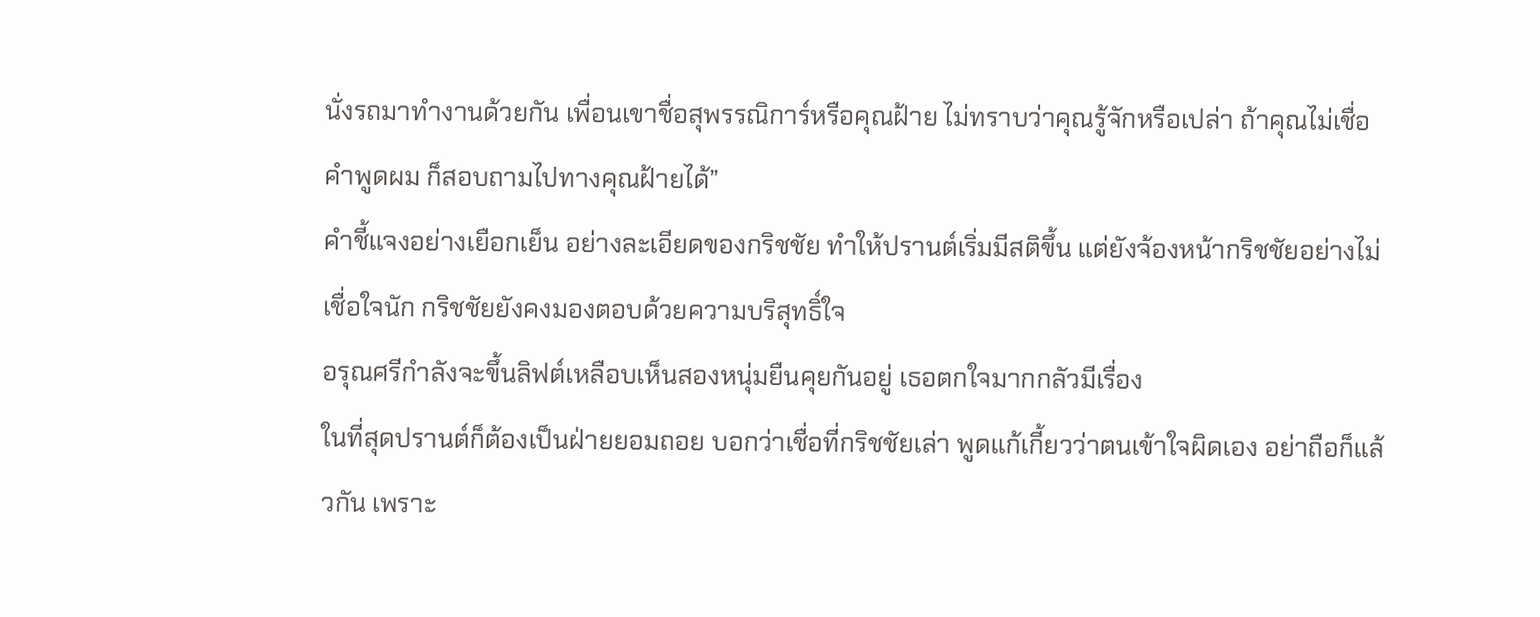นั่งรถมาทำงานด้วยกัน เพื่อนเขาชื่อสุพรรณิการ์หรือคุณฝ้าย ไม่ทราบว่าคุณรู้จักหรือเปล่า ถ้าคุณไม่เชื่อคำพูดผม ก็สอบถามไปทางคุณฝ้ายได้”
คำชี้แจงอย่างเยือกเย็น อย่างละเอียดของกริชชัย ทำให้ปรานต์เริ่มมีสติขึ้น แต่ยังจ้องหน้ากริชชัยอย่างไม่เชื่อใจนัก กริชชัยยังคงมองตอบด้วยความบริสุทธิ์ใจ
อรุณศรีกำลังจะขึ้นลิฟต์เหลือบเห็นสองหนุ่มยืนคุยกันอยู่ เธอตกใจมากกลัวมีเรื่อง
ในที่สุดปรานต์ก็ต้องเป็นฝ่ายยอมถอย บอกว่าเชื่อที่กริชชัยเล่า พูดแก้เกี้ยวว่าตนเข้าใจผิดเอง อย่าถือก็แล้วกัน เพราะ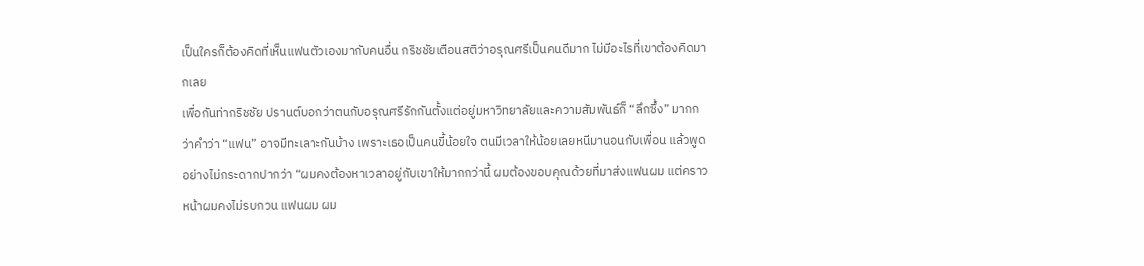เป็นใครก็ต้องคิดที่เห็นแฟนตัวเองมากับคนอื่น กริชชัยเตือนสติว่าอรุณศรีเป็นคนดีมาก ไม่มีอะไรที่เขาต้องคิดมากเลย
เพื่อกันท่ากริชชัย ปรานต์บอกว่าตนกับอรุณศรีรักกันตั้งแต่อยู่มหาวิทยาลัยและความสัมพันธ์ก็ “ลึกซึ้ง” มากกว่าคำว่า “แฟน” อาจมีทะเลาะกันบ้าง เพราะเธอเป็นคนขี้น้อยใจ ตนมีเวลาให้น้อยเลยหนีมานอนกับเพื่อน แล้วพูดอย่างไม่กระดากปากว่า “ผมคงต้องหาเวลาอยู่กับเขาให้มากกว่านี้ ผมต้องขอบคุณด้วยที่มาส่งแฟนผม แต่คราวหน้าผมคงไม่รบกวน แฟนผม ผม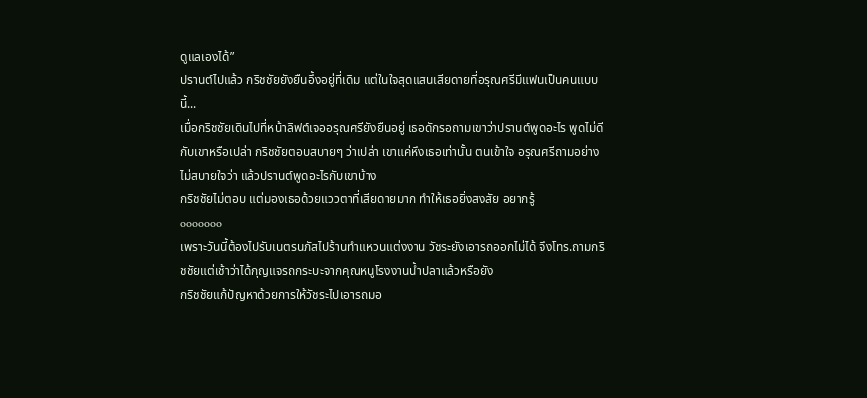ดูแลเองได้”
ปรานต์ไปแล้ว กริชชัยยังยืนอึ้งอยู่ที่เดิม แต่ในใจสุดแสนเสียดายที่อรุณศรีมีแฟนเป็นคนแบบนี้...
เมื่อกริชชัยเดินไปที่หน้าลิฟต์เจออรุณศรียังยืนอยู่ เธอดักรอถามเขาว่าปรานต์พูดอะไร พูดไม่ดีกับเขาหรือเปล่า กริชชัยตอบสบายๆ ว่าเปล่า เขาแค่หึงเธอเท่านั้น ตนเข้าใจ อรุณศรีถามอย่างไม่สบายใจว่า แล้วปรานต์พูดอะไรกับเขาบ้าง
กริชชัยไม่ตอบ แต่มองเธอด้วยแววตาที่เสียดายมาก ทำให้เธอยิ่งสงสัย อยากรู้
ooooooo
เพราะวันนี้ต้องไปรับเนตรนภัสไปร้านทำแหวนแต่งงาน วัชระยังเอารถออกไม่ได้ จึงโทร.ถามกริชชัยแต่เช้าว่าได้กุญแจรถกระบะจากคุณหนูโรงงานน้ำปลาแล้วหรือยัง
กริชชัยแก้ปัญหาด้วยการให้วัชระไปเอารถมอ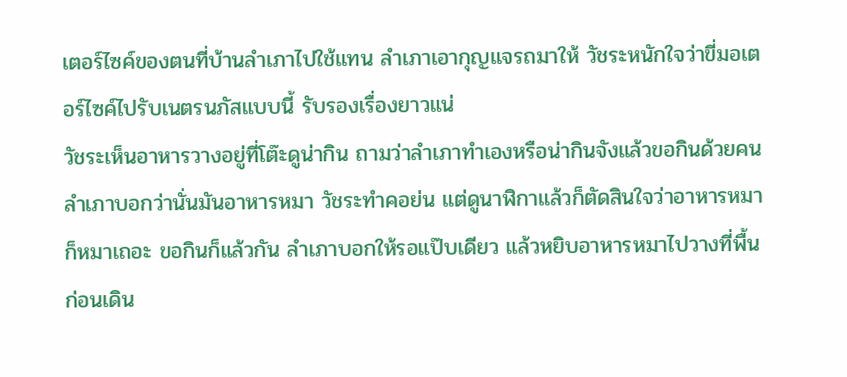เตอร์ไซค์ของตนที่บ้านลำเภาไปใช้แทน ลำเภาเอากุญแจรถมาให้ วัชระหนักใจว่าขี่มอเตอร์ไซค์ไปรับเนตรนภัสแบบนี้ รับรองเรื่องยาวแน่
วัชระเห็นอาหารวางอยู่ที่โต๊ะดูน่ากิน ถามว่าลำเภาทำเองหรือน่ากินจังแล้วขอกินด้วยคน ลำเภาบอกว่านั่นมันอาหารหมา วัชระทำคอย่น แต่ดูนาฬิกาแล้วก็ตัดสินใจว่าอาหารหมาก็หมาเถอะ ขอกินก็แล้วกัน ลำเภาบอกให้รอแป๊บเดียว แล้วหยิบอาหารหมาไปวางที่พื้นก่อนเดิน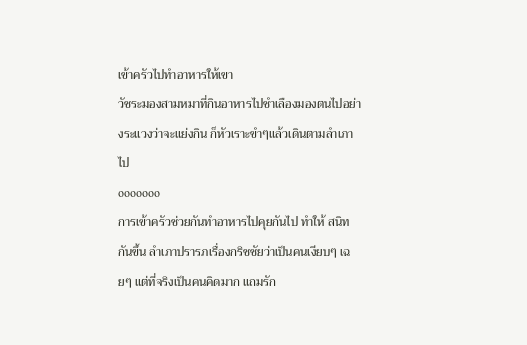เข้าครัวไปทำอาหารให้เขา
วัชระมองสามหมาที่กินอาหารไปชำเลืองมองตนไปอย่างระแวงว่าจะแย่งกิน ก็หัวเราะขำๆแล้วเดินตามลำเภาไป
ooooooo
การเข้าครัวช่วยกันทำอาหารไปคุยกันไป ทำให้ สนิทกันขึ้น ลำเภาปรารภเรื่องกริชชัยว่าเป็นคนเงียบๆ เฉยๆ แต่ที่จริงเป็นคนคิดมาก แถมรัก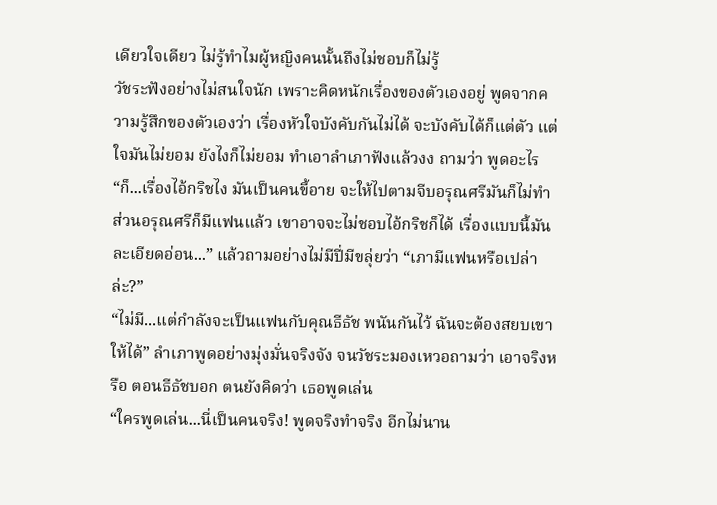เดียวใจเดียว ไม่รู้ทำไมผู้หญิงคนนั้นถึงไม่ชอบก็ไม่รู้
วัชระฟังอย่างไม่สนใจนัก เพราะคิดหนักเรื่องของตัวเองอยู่ พูดจากความรู้สึกของตัวเองว่า เรื่องหัวใจบังคับกันไม่ได้ จะบังคับได้ก็แต่ตัว แต่ใจมันไม่ยอม ยังไงก็ไม่ยอม ทำเอาลำเภาฟังแล้วงง ถามว่า พูดอะไร
“ก็...เรื่องไอ้กริชไง มันเป็นคนขี้อาย จะให้ไปตามจีบอรุณศรีมันก็ไม่ทำ ส่วนอรุณศรีก็มีแฟนแล้ว เขาอาจจะไม่ชอบไอ้กริชก็ได้ เรื่องแบบนี้มันละเอียดอ่อน...” แล้วถามอย่างไม่มีปี่มีขลุ่ยว่า “เภามีแฟนหรือเปล่าล่ะ?”
“ไม่มี...แต่กำลังจะเป็นแฟนกับคุณธีธัช พนันกันไว้ ฉันจะต้องสยบเขาให้ได้” ลำเภาพูดอย่างมุ่งมั่นจริงจัง จนวัชระมองเหวอถามว่า เอาจริงหรือ ตอนธีธัชบอก ตนยังคิดว่า เธอพูดเล่น
“ใครพูดเล่น...นี่เป็นคนจริง! พูดจริงทำจริง อีกไม่นาน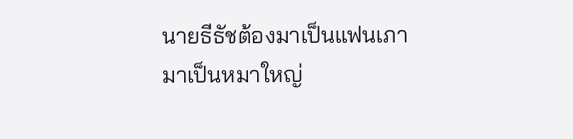นายธีธัชต้องมาเป็นแฟนเภา มาเป็นหมาใหญ่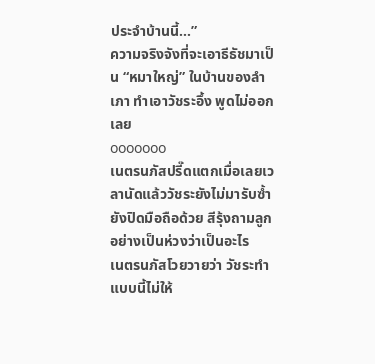ประจำบ้านนี้...”
ความจริงจังที่จะเอาธีธัชมาเป็น “หมาใหญ่” ในบ้านของลำเภา ทำเอาวัชระอึ้ง พูดไม่ออกเลย
ooooooo
เนตรนภัสปรี๊ดแตกเมื่อเลยเวลานัดแล้ววัชระยังไม่มารับซ้ำยังปิดมือถือด้วย สีรุ้งถามลูกอย่างเป็นห่วงว่าเป็นอะไร
เนตรนภัสโวยวายว่า วัชระทำแบบนี้ไม่ให้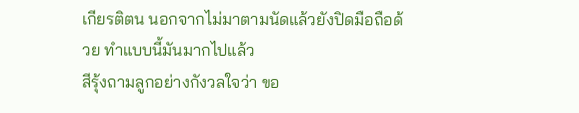เกียรติตน นอกจากไม่มาตามนัดแล้วยังปิดมือถือด้วย ทำแบบนี้มันมากไปแล้ว
สีรุ้งถามลูกอย่างกังวลใจว่า ขอ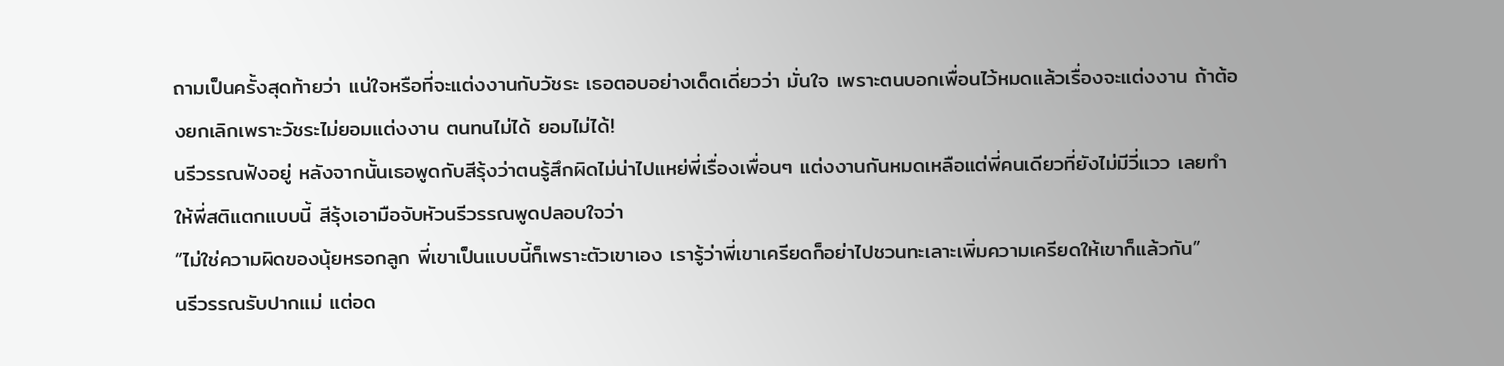ถามเป็นครั้งสุดท้ายว่า แน่ใจหรือที่จะแต่งงานกับวัชระ เธอตอบอย่างเด็ดเดี่ยวว่า มั่นใจ เพราะตนบอกเพื่อนไว้หมดแล้วเรื่องจะแต่งงาน ถ้าต้องยกเลิกเพราะวัชระไม่ยอมแต่งงาน ตนทนไม่ได้ ยอมไม่ได้!
นรีวรรณฟังอยู่ หลังจากนั้นเธอพูดกับสีรุ้งว่าตนรู้สึกผิดไม่น่าไปแหย่พี่เรื่องเพื่อนๆ แต่งงานกันหมดเหลือแต่พี่คนเดียวที่ยังไม่มีวี่แวว เลยทำให้พี่สติแตกแบบนี้ สีรุ้งเอามือจับหัวนรีวรรณพูดปลอบใจว่า
“ไม่ใช่ความผิดของนุ้ยหรอกลูก พี่เขาเป็นแบบนี้ก็เพราะตัวเขาเอง เรารู้ว่าพี่เขาเครียดก็อย่าไปชวนทะเลาะเพิ่มความเครียดให้เขาก็แล้วกัน”
นรีวรรณรับปากแม่ แต่อด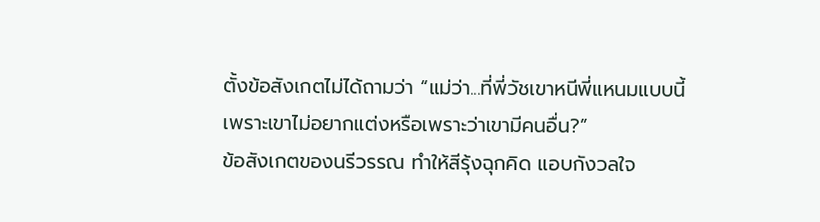ตั้งข้อสังเกตไม่ได้ถามว่า “แม่ว่า...ที่พี่วัชเขาหนีพี่แหนมแบบนี้ เพราะเขาไม่อยากแต่งหรือเพราะว่าเขามีคนอื่น?”
ข้อสังเกตของนรีวรรณ ทำให้สีรุ้งฉุกคิด แอบกังวลใจ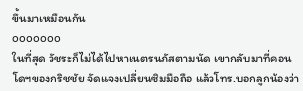ขึ้นมาเหมือนกัน
ooooooo
ในที่สุด วัชระก็ไม่ได้ไปหาเนตรนภัสตามนัด เขากลับมาที่คอนโดฯของกริชชัย จัดแจงเปลี่ยนซิมมือถือ แล้วโทร.บอกลูกน้องว่า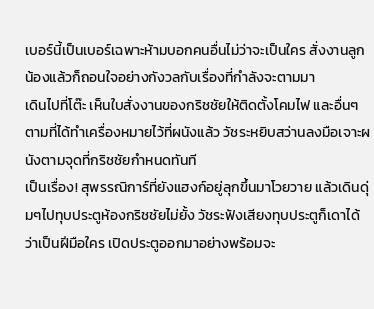เบอร์นี้เป็นเบอร์เฉพาะห้ามบอกคนอื่นไม่ว่าจะเป็นใคร สั่งงานลูกน้องแล้วก็ถอนใจอย่างกังวลกับเรื่องที่กำลังจะตามมา
เดินไปที่โต๊ะ เห็นใบสั่งงานของกริชชัยให้ติดตั้งโคมไฟ และอื่นๆตามที่ได้ทำเครื่องหมายไว้ที่ผนังแล้ว วัชระหยิบสว่านลงมือเจาะผนังตามจุดที่กริชชัยกำหนดทันที
เป็นเรื่อง! สุพรรณิการ์ที่ยังแฮงก์อยู่ลุกขึ้นมาโวยวาย แล้วเดินดุ่มๆไปทุบประตูห้องกริชชัยไม่ยั้ง วัชระฟังเสียงทุบประตูก็เดาได้ว่าเป็นฝีมือใคร เปิดประตูออกมาอย่างพร้อมจะ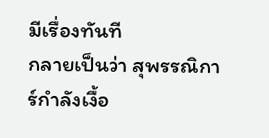มีเรื่องทันที
กลายเป็นว่า สุพรรณิการ์กำลังเงื้อ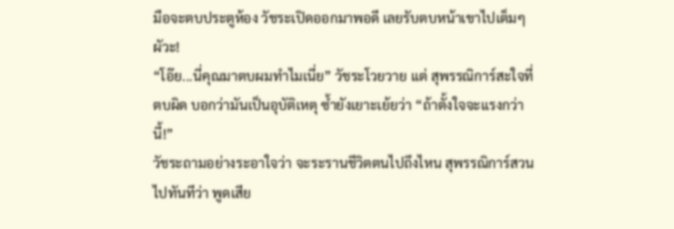มือจะตบประตูห้อง วัชระเปิดออกมาพอดี เลยรับตบหน้าเขาไปเต็มๆผัวะ!
“โอ๊ย...นี่คุณมาตบผมทำไมเนี่ย” วัชระโวยวาย แต่ สุพรรณิการ์สะใจที่ตบผิด บอกว่ามันเป็นอุบัติเหตุ ซ้ำยังเยาะเย้ยว่า “ถ้าตั้งใจจะแรงกว่านี้!”
วัชระถามอย่างระอาใจว่า จะระรานชีวิตตนไปถึงไหน สุพรรณิการ์สวนไปทันทีว่า พูดเสีย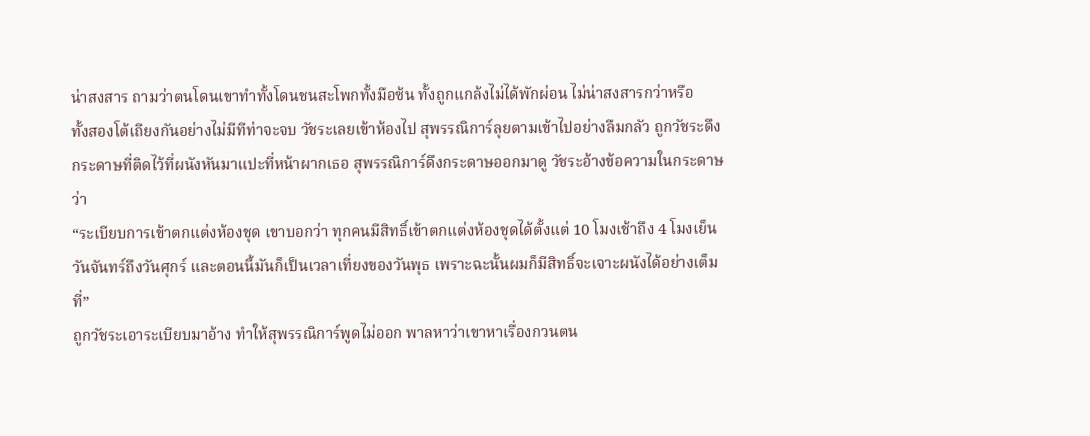น่าสงสาร ถามว่าตนโดนเขาทำทั้งโดนชนสะโพกทั้งมือซ้น ทั้งถูกแกล้งไม่ได้พักผ่อน ไม่น่าสงสารกว่าหรือ
ทั้งสองโต้เถียงกันอย่างไม่มีทีท่าจะจบ วัชระเลยเข้าห้องไป สุพรรณิการ์ลุยตามเข้าไปอย่างลืมกลัว ถูกวัชระดึงกระดาษที่ติดไว้ที่ผนังหันมาแปะที่หน้าผากเธอ สุพรรณิการ์ดึงกระดาษออกมาดู วัชระอ้างข้อความในกระดาษว่า
“ระเบียบการเข้าตกแต่งห้องชุด เขาบอกว่า ทุกคนมีสิทธิ์เข้าตกแต่งห้องชุดได้ตั้งแต่ 10 โมงเช้าถึง 4 โมงเย็น วันจันทร์ถึงวันศุกร์ และตอนนี้มันก็เป็นเวลาเที่ยงของวันพุธ เพราะฉะนั้นผมก็มีสิทธิ์จะเจาะผนังได้อย่างเต็มที่”
ถูกวัชระเอาระเบียบมาอ้าง ทำให้สุพรรณิการ์พูดไม่ออก พาลหาว่าเขาหาเรื่องกวนตน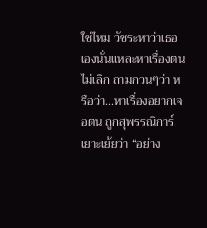ใช่ไหม วัชระหาว่าเธอเองนั่นแหละหาเรื่องตนไม่เลิก ถามกวนๆว่า หรือว่า...หาเรื่องอยากเจอตน ถูกสุพรรณิการ์เยาะเย้ยว่า “อย่าง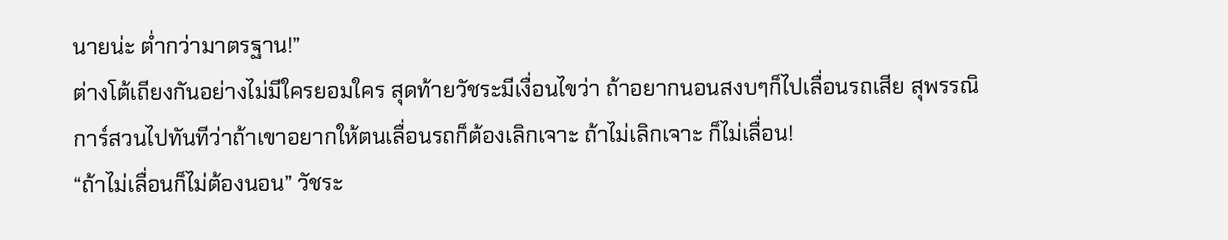นายน่ะ ต่ำกว่ามาตรฐาน!”
ต่างโต้เถียงกันอย่างไม่มีใครยอมใคร สุดท้ายวัชระมีเงื่อนไขว่า ถ้าอยากนอนสงบๆก็ไปเลื่อนรถเสีย สุพรรณิการ์สวนไปทันทีว่าถ้าเขาอยากให้ตนเลื่อนรถก็ต้องเลิกเจาะ ถ้าไม่เลิกเจาะ ก็ไม่เลื่อน!
“ถ้าไม่เลื่อนก็ไม่ต้องนอน” วัชระ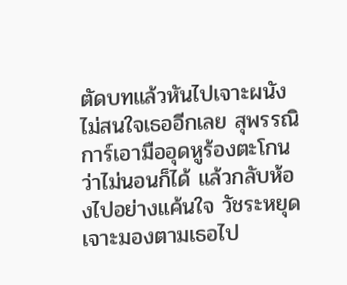ตัดบทแล้วหันไปเจาะผนังไม่สนใจเธออีกเลย สุพรรณิการ์เอามืออุดหูร้องตะโกนว่าไม่นอนก็ได้ แล้วกลับห้องไปอย่างแค้นใจ วัชระหยุดเจาะมองตามเธอไป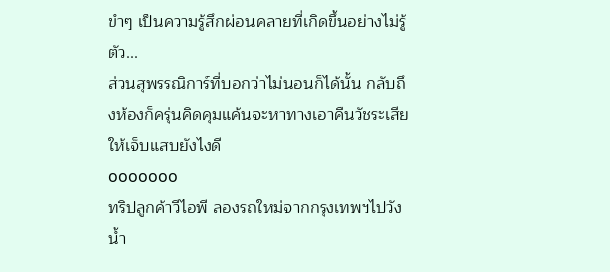ขำๆ เป็นความรู้สึกผ่อนคลายที่เกิดขึ้นอย่างไม่รู้ตัว...
ส่วนสุพรรณิการ์ที่บอกว่าไม่นอนก็ได้นั้น กลับถึงห้องก็ครุ่นคิดคุมแค้นจะหาทางเอาคืนวัชระเสียให้เจ็บแสบยังไงดี
ooooooo
ทริปลูกค้าวีไอพี ลองรถใหม่จากกรุงเทพฯไปวังน้ำ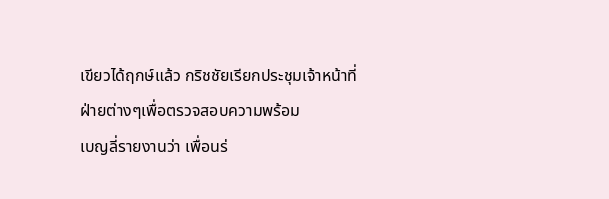เขียวได้ฤกษ์แล้ว กริชชัยเรียกประชุมเจ้าหน้าที่ฝ่ายต่างๆเพื่อตรวจสอบความพร้อม
เบญลี่รายงานว่า เพื่อนร่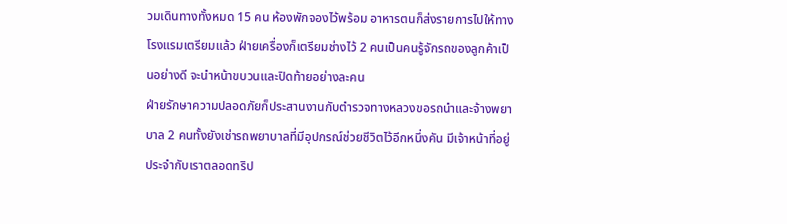วมเดินทางทั้งหมด 15 คน ห้องพักจองไว้พร้อม อาหารตนก็ส่งรายการไปให้ทางโรงแรมเตรียมแล้ว ฝ่ายเครื่องก็เตรียมช่างไว้ 2 คนเป็นคนรู้จักรถของลูกค้าเป็นอย่างดี จะนำหน้าขบวนและปิดท้ายอย่างละคน
ฝ่ายรักษาความปลอดภัยก็ประสานงานกับตำรวจทางหลวงขอรถนำและจ้างพยาบาล 2 คนทั้งยังเช่ารถพยาบาลที่มีอุปกรณ์ช่วยชีวิตไว้อีกหนึ่งคัน มีเจ้าหน้าที่อยู่ประจำกับเราตลอดทริป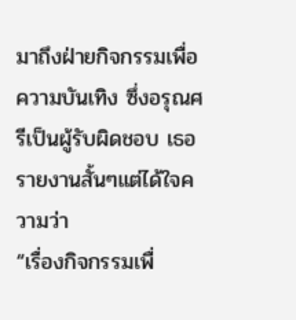มาถึงฝ่ายกิจกรรมเพื่อความบันเทิง ซึ่งอรุณศรีเป็นผู้รับผิดชอบ เธอรายงานสั้นๆแต่ได้ใจความว่า
“เรื่องกิจกรรมเพื่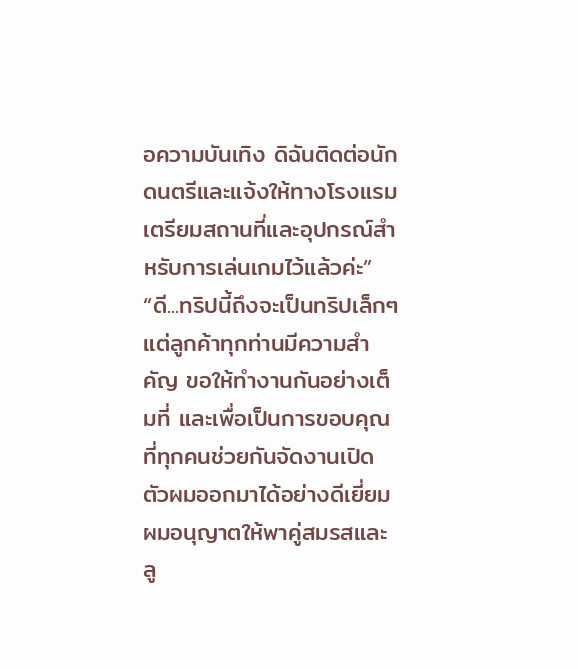อความบันเทิง ดิฉันติดต่อนักดนตรีและแจ้งให้ทางโรงแรมเตรียมสถานที่และอุปกรณ์สำหรับการเล่นเกมไว้แล้วค่ะ”
“ดี...ทริปนี้ถึงจะเป็นทริปเล็กๆแต่ลูกค้าทุกท่านมีความสำคัญ ขอให้ทำงานกันอย่างเต็มที่ และเพื่อเป็นการขอบคุณที่ทุกคนช่วยกันจัดงานเปิดตัวผมออกมาได้อย่างดีเยี่ยม ผมอนุญาตให้พาคู่สมรสและลู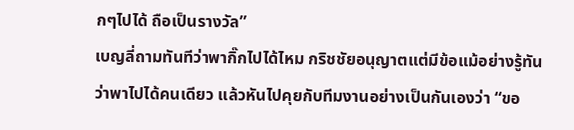กๆไปได้ ถือเป็นรางวัล”
เบญลี่ถามทันทีว่าพากิ๊กไปได้ไหม กริชชัยอนุญาตแต่มีข้อแม้อย่างรู้ทันว่าพาไปได้คนเดียว แล้วหันไปคุยกับทีมงานอย่างเป็นกันเองว่า “ขอ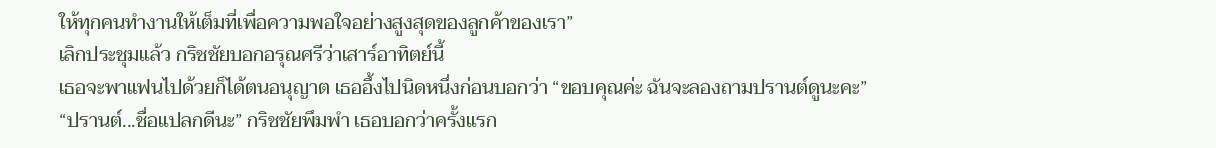ให้ทุกคนทำงานให้เต็มที่เพื่อความพอใจอย่างสูงสุดของลูกค้าของเรา”
เลิกประชุมแล้ว กริชชัยบอกอรุณศรีว่าเสาร์อาทิตย์นี้
เธอจะพาแฟนไปด้วยก็ได้ตนอนุญาต เธออึ้งไปนิดหนึ่งก่อนบอกว่า “ขอบคุณค่ะ ฉันจะลองถามปรานต์ดูนะคะ”
“ปรานต์...ชื่อแปลกดีนะ” กริชชัยพึมพำ เธอบอกว่าครั้งแรก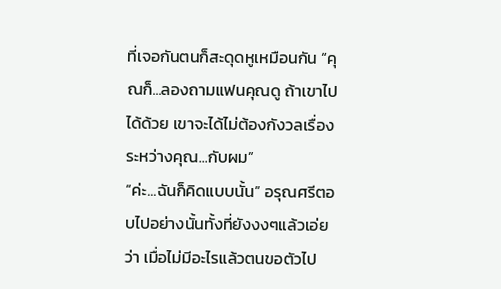ที่เจอกันตนก็สะดุดหูเหมือนกัน “คุณก็...ลองถามแฟนคุณดู ถ้าเขาไปได้ด้วย เขาจะได้ไม่ต้องกังวลเรื่องระหว่างคุณ...กับผม”
“ค่ะ...ฉันก็คิดแบบนั้น” อรุณศรีตอบไปอย่างนั้นทั้งที่ยังงงๆแล้วเอ่ยว่า เมื่อไม่มีอะไรแล้วตนขอตัวไป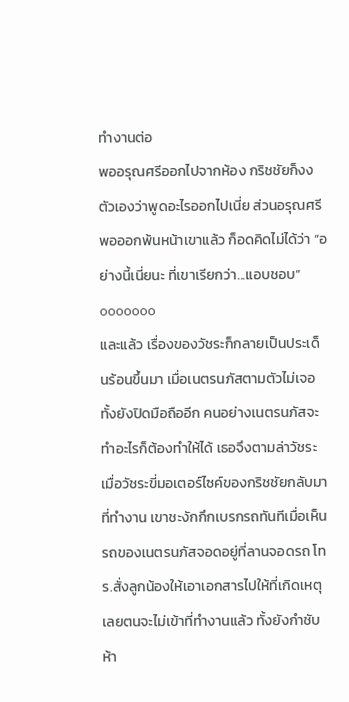ทำงานต่อ
พออรุณศรีออกไปจากห้อง กริชชัยก็งงตัวเองว่าพูดอะไรออกไปเนี่ย ส่วนอรุณศรีพอออกพ้นหน้าเขาแล้ว ก็อดคิดไม่ได้ว่า “อย่างนี้เนี่ยนะ ที่เขาเรียกว่า...แอบชอบ”
ooooooo
และแล้ว เรื่องของวัชระก็กลายเป็นประเด็นร้อนขึ้นมา เมื่อเนตรนภัสตามตัวไม่เจอ ทั้งยังปิดมือถืออีก คนอย่างเนตรนภัสจะทำอะไรก็ต้องทำให้ได้ เธอจึงตามล่าวัชระ
เมื่อวัชระขี่มอเตอร์ไซค์ของกริชชัยกลับมาที่ทำงาน เขาชะงักกึกเบรกรถทันทีเมื่อเห็นรถของเนตรนภัสจอดอยู่ที่ลานจอดรถ โทร.สั่งลูกน้องให้เอาเอกสารไปให้ที่เกิดเหตุเลยตนจะไม่เข้าที่ทำงานแล้ว ทั้งยังกำชับห้า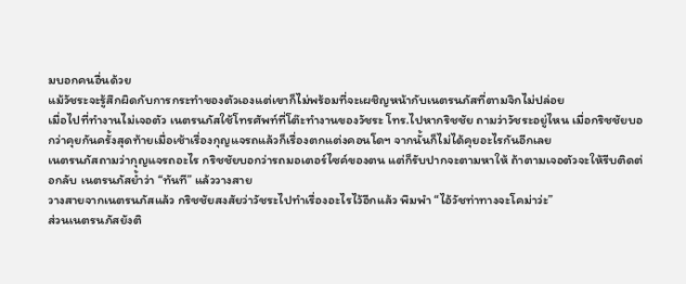มบอกคนอื่นด้วย
แม้วัชระจะรู้สึกผิดกับการกระทำของตัวเองแต่เขาก็ไม่พร้อมที่จะเผชิญหน้ากับเนตรนภัสที่ตามจิกไม่ปล่อย
เมื่อไปที่ทำงานไม่เจอตัว เนตรนภัสใช้โทรศัพท์ที่โต๊ะทำงานของวัชระ โทร.ไปหากริชชัย ถามว่าวัชระอยู่ไหน เมื่อกริชชัยบอกว่าคุยกันครั้งสุดท้ายเมื่อเช้าเรื่องกุญแจรถแล้วก็เรื่องตกแต่งคอนโดฯ จากนั้นก็ไม่ได้คุยอะไรกันอีกเลย
เนตรนภัสถามว่ากุญแจรถอะไร กริชชัยบอกว่ารถมอเตอร์ไซค์ของตน แต่ก็รับปากจะตามหาให้ ถ้าตามเจอตัวจะให้รีบติดต่อกลับ เนตรนภัสย้ำว่า “ทันที” แล้ววางสาย
วางสายจากเนตรนภัสแล้ว กริชชัยสงสัยว่าวัชระไปทำเรื่องอะไรไว้อีกแล้ว พึมพำ “ไอ้วัชท่าทางจะโคม่าว่ะ”
ส่วนเนตรนภัสยังติ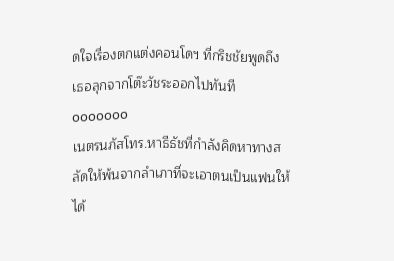ดใจเรื่องตกแต่งคอนโดฯ ที่กริชชัยพูดถึง เธอลุกจากโต๊ะวัชระออกไปทันที
ooooooo
เนตรนภัสโทร.หาธีธัชที่กำลังคิดหาทางสลัดให้พ้นจากลำเภาที่จะเอาตนเป็นแฟนให้ได้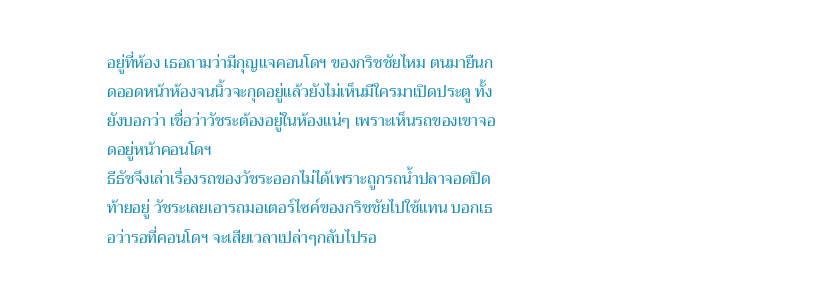อยู่ที่ห้อง เธอถามว่ามีกุญแจคอนโดฯ ของกริชชัยไหม ตนมายืนกดออดหน้าห้องจนนิ้วจะกุดอยู่แล้วยังไม่เห็นมีใครมาเปิดประตู ทั้งยังบอกว่า เชื่อว่าวัชระต้องอยู่ในห้องแน่ๆ เพราะเห็นรถของเขาจอดอยู่หน้าคอนโดฯ
ธีธัชจึงเล่าเรื่องรถของวัชระออกไม่ได้เพราะถูกรถน้ำปลาจอดปิดท้ายอยู่ วัชระเลยเอารถมอเตอร์ไซค์ของกริชชัยไปใช้แทน บอกเธอว่ารอที่คอนโดฯ จะเสียเวลาเปล่าๆกลับไปรอ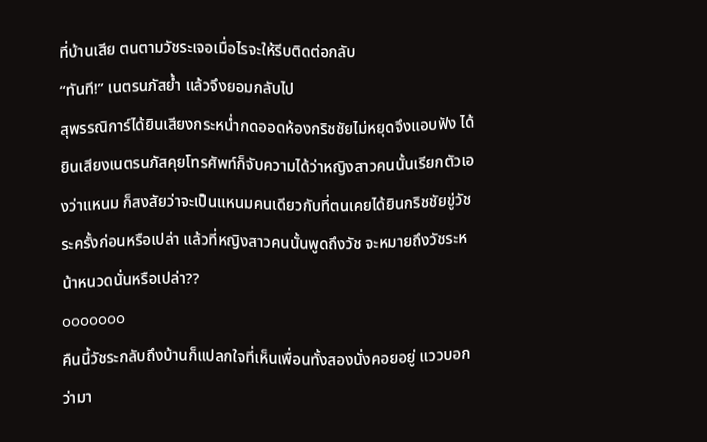ที่บ้านเสีย ตนตามวัชระเจอเมื่อไรจะให้รีบติดต่อกลับ
“ทันที!” เนตรนภัสย้ำ แล้วจึงยอมกลับไป
สุพรรณิการ์ได้ยินเสียงกระหน่ำกดออดห้องกริชชัยไม่หยุดจึงแอบฟัง ได้ยินเสียงเนตรนภัสคุยโทรศัพท์ก็จับความได้ว่าหญิงสาวคนนั้นเรียกตัวเองว่าแหนม ก็สงสัยว่าจะเป็นแหนมคนเดียวกับที่ตนเคยได้ยินกริชชัยขู่วัชระครั้งก่อนหรือเปล่า แล้วที่หญิงสาวคนนั้นพูดถึงวัช จะหมายถึงวัชระหน้าหนวดนั่นหรือเปล่า??
ooooooo
คืนนี้วัชระกลับถึงบ้านก็แปลกใจที่เห็นเพื่อนทั้งสองนั่งคอยอยู่ แววบอกว่ามา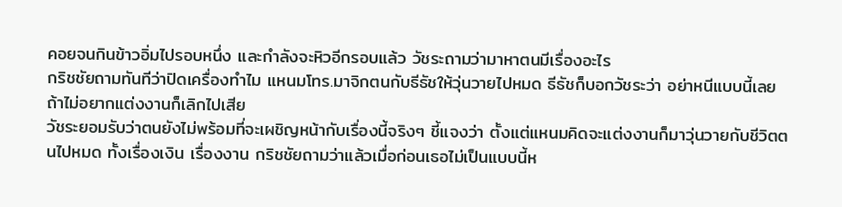คอยจนกินข้าวอิ่มไปรอบหนึ่ง และกำลังจะหิวอีกรอบแล้ว วัชระถามว่ามาหาตนมีเรื่องอะไร
กริชชัยถามทันทีว่าปิดเครื่องทำไม แหนมโทร.มาจิกตนกับธีธัชให้วุ่นวายไปหมด ธีธัชก็บอกวัชระว่า อย่าหนีแบบนี้เลย ถ้าไม่อยากแต่งงานก็เลิกไปเสีย
วัชระยอมรับว่าตนยังไม่พร้อมที่จะเผชิญหน้ากับเรื่องนี้จริงๆ ชี้แจงว่า ตั้งแต่แหนมคิดจะแต่งงานก็มาวุ่นวายกับชีวิตตนไปหมด ทั้งเรื่องเงิน เรื่องงาน กริชชัยถามว่าแล้วเมื่อก่อนเธอไม่เป็นแบบนี้ห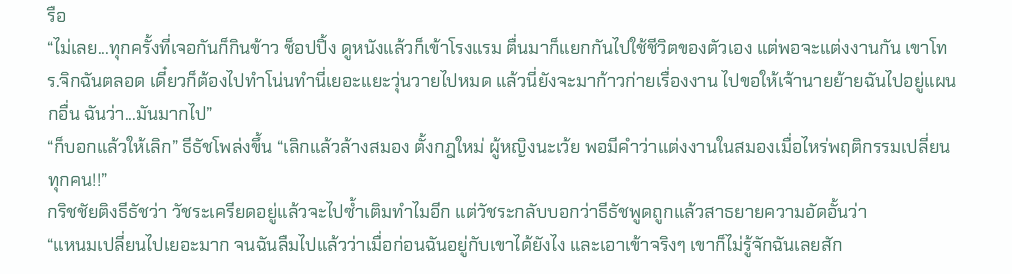รือ
“ไม่เลย...ทุกครั้งที่เจอกันก็กินข้าว ช็อปปิ้ง ดูหนังแล้วก็เข้าโรงแรม ตื่นมาก็แยกกันไปใช้ชีวิตของตัวเอง แต่พอจะแต่งงานกัน เขาโทร.จิกฉันตลอด เดี๋ยวก็ต้องไปทำโน่นทำนี่เยอะแยะวุ่นวายไปหมด แล้วนี่ยังจะมาก้าวก่ายเรื่องงาน ไปขอให้เจ้านายย้ายฉันไปอยู่แผนกอื่น ฉันว่า...มันมากไป”
“ก็บอกแล้วให้เลิก” ธีธัชโพล่งขึ้น “เลิกแล้วล้างสมอง ตั้งกฎใหม่ ผู้หญิงนะเว้ย พอมีคำว่าแต่งงานในสมองเมื่อไหร่พฤติกรรมเปลี่ยนทุกคน!!”
กริชชัยติงธีธัชว่า วัชระเครียดอยู่แล้วจะไปซ้ำเติมทำไมอีก แต่วัชระกลับบอกว่าธีธัชพูดถูกแล้วสาธยายความอัดอั้นว่า
“แหนมเปลี่ยนไปเยอะมาก จนฉันลืมไปแล้วว่าเมื่อก่อนฉันอยู่กับเขาได้ยังไง และเอาเข้าจริงๆ เขาก็ไม่รู้จักฉันเลยสัก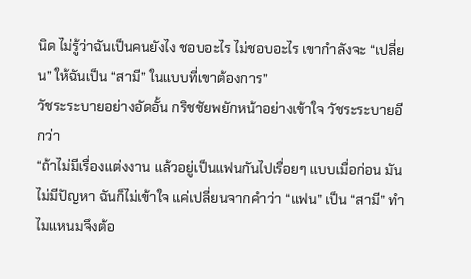นิด ไม่รู้ว่าฉันเป็นคนยังไง ชอบอะไร ไม่ชอบอะไร เขากำลังจะ “เปลี่ยน” ให้ฉันเป็น “สามี” ในแบบที่เขาต้องการ”
วัชระระบายอย่างอัดอั้น กริชชัยพยักหน้าอย่างเข้าใจ วัชระระบายอีกว่า
“ถ้าไม่มีเรื่องแต่งงาน แล้วอยู่เป็นแฟนกันไปเรื่อยๆ แบบเมื่อก่อน มันไม่มีปัญหา ฉันก็ไม่เข้าใจ แค่เปลี่ยนจากคำว่า “แฟน” เป็น “สามี” ทำไมแหนมจึงต้อ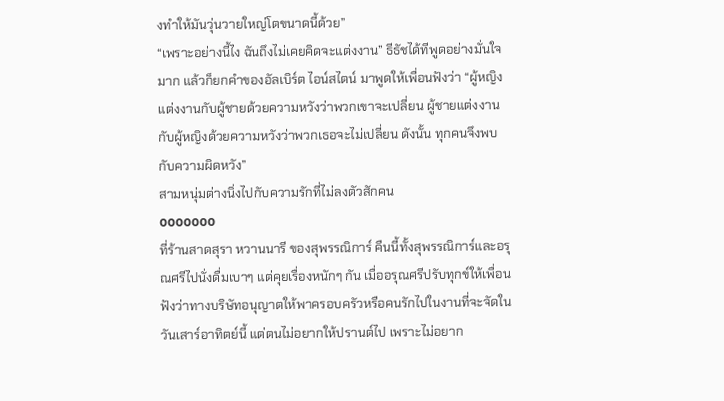งทำให้มันวุ่นวายใหญ่โตขนาดนี้ด้วย”
“เพราะอย่างนี้ไง ฉันถึงไม่เคยคิดจะแต่งงาน” ธีธัชได้ทีพูดอย่างมั่นใจมาก แล้วก็ยกคำของอัลเบิร์ต ไอน์สไตน์ มาพูดให้เพื่อนฟังว่า “ผู้หญิงแต่งงานกับผู้ชายด้วยความหวังว่าพวกเขาจะเปลี่ยน ผู้ชายแต่งงานกับผู้หญิงด้วยความหวังว่าพวกเธอจะไม่เปลี่ยน ดังนั้น ทุกคนจึงพบกับความผิดหวัง”
สามหนุ่มต่างนิ่งไปกับความรักที่ไม่ลงตัวสักคน
ooooooo
ที่ร้านสาดสุรา หวานนารี ของสุพรรณิการ์ คืนนี้ทั้งสุพรรณิการ์และอรุณศรีไปนั่งดื่มเบาๆ แต่คุยเรื่องหนักๆ กัน เมื่ออรุณศรีปรับทุกข์ให้เพื่อนฟังว่าทางบริษัทอนุญาตให้พาครอบครัวหรือคนรักไปในงานที่จะจัดในวันเสาร์อาทิตย์นี้ แต่ตนไม่อยากให้ปรานต์ไป เพราะไม่อยาก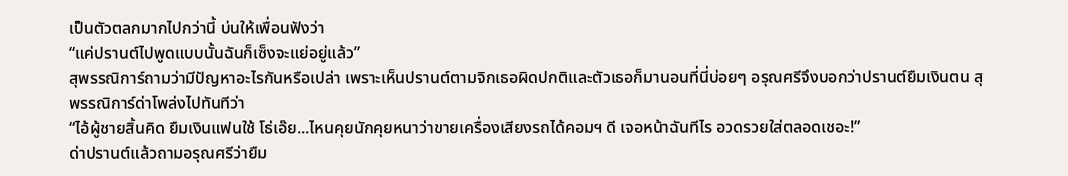เป็นตัวตลกมากไปกว่านี้ บ่นให้เพื่อนฟังว่า
“แค่ปรานต์ไปพูดแบบนั้นฉันก็เซ็งจะแย่อยู่แล้ว”
สุพรรณิการ์ถามว่ามีปัญหาอะไรกันหรือเปล่า เพราะเห็นปรานต์ตามจิกเธอผิดปกติและตัวเธอก็มานอนที่นี่บ่อยๆ อรุณศรีจึงบอกว่าปรานต์ยืมเงินตน สุพรรณิการ์ด่าโพล่งไปทันทีว่า
“ไอ้ผู้ชายสิ้นคิด ยืมเงินแฟนใช้ โธ่เอ๊ย...ไหนคุยนักคุยหนาว่าขายเครื่องเสียงรถได้คอมฯ ดี เจอหน้าฉันทีไร อวดรวยใส่ตลอดเชอะ!”
ด่าปรานต์แล้วถามอรุณศรีว่ายืม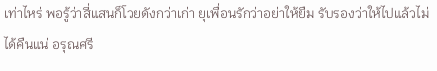เท่าไหร่ พอรู้ว่าสี่แสนก็โวยดังกว่าเก่า ยุเพื่อนรักว่าอย่าให้ยืม รับรองว่าให้ไปแล้วไม่ได้คืนแน่ อรุณศรี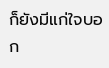ก็ยังมีแก่ใจบอก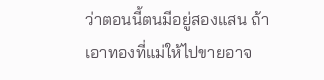ว่าตอนนี้ตนมีอยู่สองแสน ถ้าเอาทองที่แม่ให้ไปขายอาจ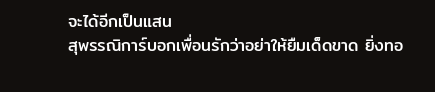จะได้อีกเป็นแสน
สุพรรณิการ์บอกเพื่อนรักว่าอย่าให้ยืมเด็ดขาด ยิ่งทอ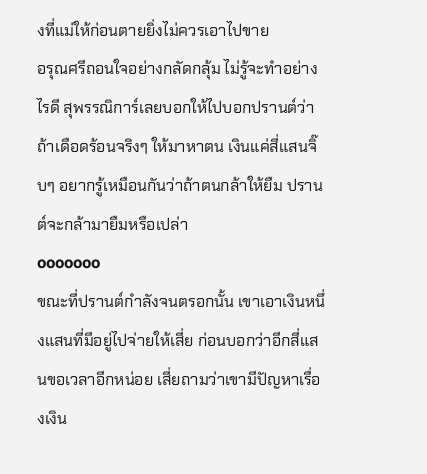งที่แม่ให้ก่อนตายยิ่งไม่ควรเอาไปขาย
อรุณศรีถอนใจอย่างกลัดกลุ้ม ไม่รู้จะทำอย่างไรดี สุพรรณิการ์เลยบอกให้ไปบอกปรานต์ว่าถ้าเดือดร้อนจริงๆ ให้มาหาตน เงินแค่สี่แสนจิ๊บๆ อยากรู้เหมือนกันว่าถ้าตนกล้าให้ยืม ปรานต์จะกล้ามายืมหรือเปล่า
ooooooo
ขณะที่ปรานต์กำลังจนตรอกนั้น เขาเอาเงินหนึ่งแสนที่มีอยู่ไปจ่ายให้เสี่ย ก่อนบอกว่าอีกสี่แสนขอเวลาอีกหน่อย เสี่ยถามว่าเขามีปัญหาเรื่องเงิน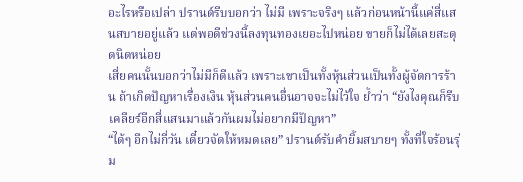อะไรหรือเปล่า ปรานต์รีบบอกว่า ไม่มี เพราะจริงๆ แล้วก่อนหน้านี้แค่สี่แสนสบายอยู่แล้ว แต่พอดีช่วงนี้ลงทุนทองเยอะไปหน่อย ขายก็ไม่ได้เลยสะดุดนิดหน่อย
เสี่ยคนนั้นบอกว่าไม่มีก็ดีแล้ว เพราะเขาเป็นทั้งหุ้นส่วนเป็นทั้งผู้จัดการร้าน ถ้าเกิดปัญหาเรื่องเงิน หุ้นส่วนคนอื่นอาจจะไม่ไว้ใจ ย้ำว่า “ยังไงคุณก็รีบเคลียร์อีกสี่แสนมาแล้วกันผมไม่อยากมีปัญหา”
“ได้ๆ อีกไม่กี่วัน เดี๋ยวจัดให้หมดเลย” ปรานต์รับคำยิ้มสบายๆ ทั้งที่ใจร้อนรุ่ม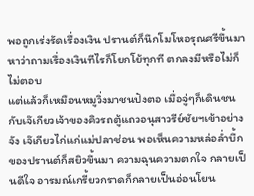พอถูกเร่งรัดเรื่องเงิน ปรานต์ก็นึกโมโหอรุณศรีขึ้นมาหาว่าถามเรื่องเงินทีไรก็โยกโย้ทุกที ตกลงมีหรือไม่ก็ไม่ตอบ
แต่แล้วก็เหมือนหมูวิ่งมาชนปังตอ เมื่อจู่ๆก็เดินชนกับเจ๊เกียวเจ้าของคิวรถตู้แถวอนุสาวรีย์ชัยฯเข้าอย่างจัง เจ๊เกียวไก่แก่แม่ปลาช่อน พอเห็นความหล่อล่ำบึ้กของปรานต์ก็สยิวขึ้นมา ความฉุนความตกใจ กลายเป็นดีใจ อารมณ์เกรี้ยวกราดก็กลายเป็นอ่อนโยน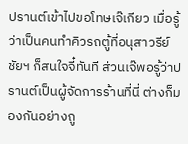ปรานต์เข้าไปขอโทษเจ๊เกียว เมื่อรู้ว่าเป็นคนทำคิวรถตู้ที่อนุสาวรีย์ชัยฯ ก็สนใจจี๋ทันที ส่วนเจ๊พอรู้ว่าปรานต์เป็นผู้จัดการร้านที่นี่ ต่างก็มองกันอย่างถู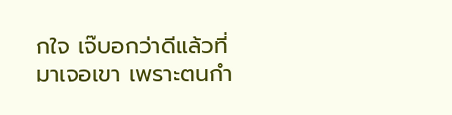กใจ เจ๊บอกว่าดีแล้วที่มาเจอเขา เพราะตนกำ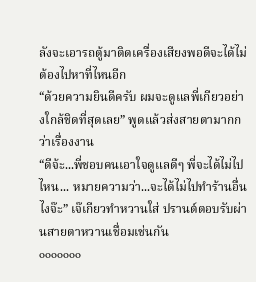ลังจะเอารถตู้มาติดเครื่องเสียงพอดีจะได้ไม่ต้องไปหาที่ไหนอีก
“ด้วยความยินดีครับ ผมจะดูแลพี่เกียวอย่างใกล้ชิดที่สุดเลย” พูดแล้วส่งสายตามากกว่าเรื่องงาน
“ดีจ้ะ...พี่ชอบคนเอาใจดูแลดีๆ พี่จะได้ไม่ไปไหน... หมายความว่า...จะได้ไม่ไปทำร้านอื่นไงจ๊ะ” เจ๊เกียวทำหวานใส่ ปรานต์ตอบรับผ่านสายตาหวานเชื่อมเช่นกัน
ooooooo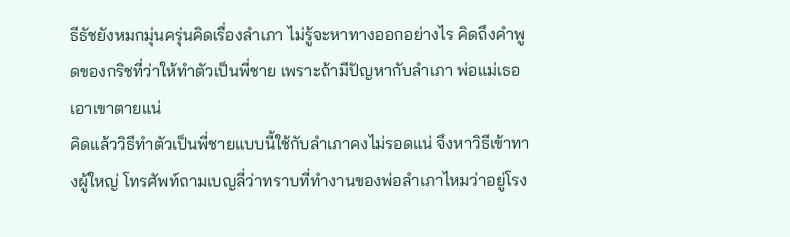ธีธัชยังหมกมุ่นครุ่นคิดเรื่องลำเภา ไม่รู้จะหาทางออกอย่างไร คิดถึงคำพูดของกริชที่ว่าให้ทำตัวเป็นพี่ชาย เพราะถ้ามีปัญหากับลำเภา พ่อแม่เธอเอาเขาตายแน่
คิดแล้ววิธีทำตัวเป็นพี่ชายแบบนี้ใช้กับลำเภาคงไม่รอดแน่ จึงหาวิธีเข้าทางผู้ใหญ่ โทรศัพท์ถามเบญลี่ว่าทราบที่ทำงานของพ่อลำเภาไหมว่าอยู่โรง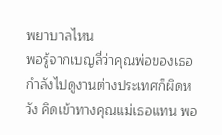พยาบาลไหน
พอรู้จากเบญลี่ว่าคุณพ่อของเธอกำลังไปดูงานต่างประเทศก็ผิดหวัง คิดเข้าทางคุณแม่เธอแทน พอ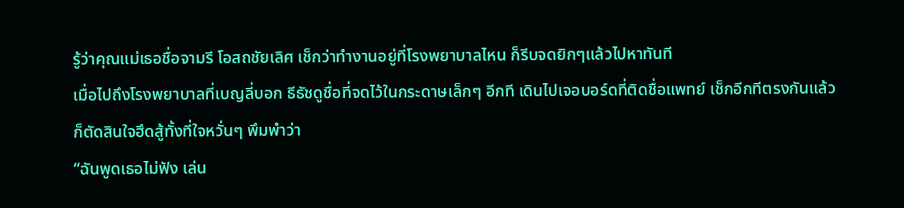รู้ว่าคุณแม่เธอชื่อจามรี โอสถชัยเลิศ เช็กว่าทำงานอยู่ที่โรงพยาบาลไหน ก็รีบจดยิกๆแล้วไปหาทันที
เมื่อไปถึงโรงพยาบาลที่เบญลี่บอก ธีธัชดูชื่อที่จดไว้ในกระดาษเล็กๆ อีกที เดินไปเจอบอร์ดที่ติดชื่อแพทย์ เช็กอีกทีตรงกันแล้ว ก็ตัดสินใจฮึดสู้ทั้งที่ใจหวั่นๆ พึมพำว่า
“ฉันพูดเธอไม่ฟัง เล่น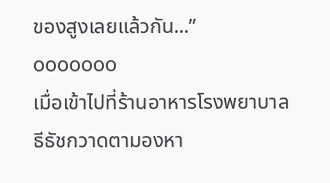ของสูงเลยแล้วกัน...”
ooooooo
เมื่อเข้าไปที่ร้านอาหารโรงพยาบาล ธีธัชกวาดตามองหา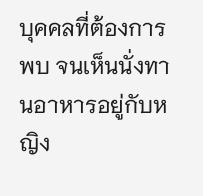บุคคลที่ต้องการพบ จนเห็นนั่งทานอาหารอยู่กับหญิง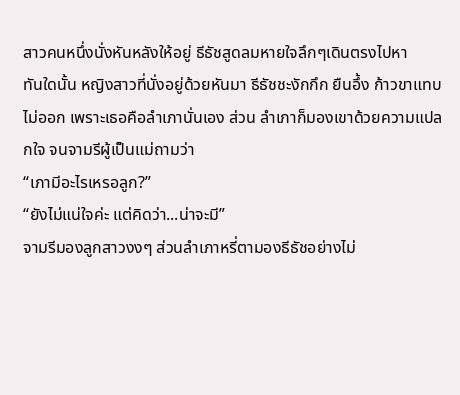สาวคนหนึ่งนั่งหันหลังให้อยู่ ธีธัชสูดลมหายใจลึกๆเดินตรงไปหา
ทันใดนั้น หญิงสาวที่นั่งอยู่ด้วยหันมา ธีธัชชะงักกึก ยืนอึ้ง ก้าวขาแทบไม่ออก เพราะเธอคือลำเภานั่นเอง ส่วน ลำเภาก็มองเขาด้วยความแปลกใจ จนจามรีผู้เป็นแม่ถามว่า
“เภามีอะไรเหรอลูก?”
“ยังไม่แน่ใจค่ะ แต่คิดว่า...น่าจะมี”
จามรีมองลูกสาวงงๆ ส่วนลำเภาหรี่ตามองธีธัชอย่างไม่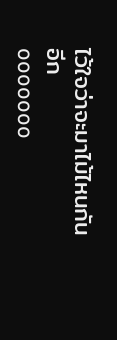ไว้ใจว่าจะมาไม้ไหนกันอีก
ooooooo